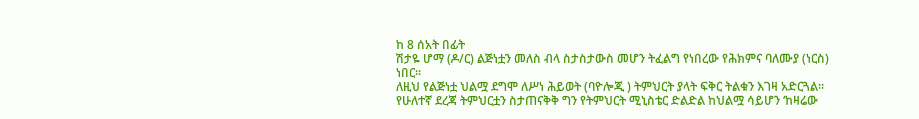ከ 8 ሰአት በፊት
ሽታዬ ሆማ (ዶ/ር) ልጅነቷን መለስ ብላ ስታስታውስ መሆን ትፈልግ የነበረው የሕክምና ባለሙያ (ነርስ) ነበር።
ለዚህ የልጅነቷ ህልሟ ደግሞ ለሥነ ሕይወት (ባዮሎጂ ) ትምህርት ያላት ፍቅር ትልቁን እገዛ አድርጓል።
የሁለተኛ ደረጃ ትምህርቷን ስታጠናቅቅ ግን የትምህርት ሚኒስቴር ድልድል ከህልሟ ሳይሆን ‘ከዛሬው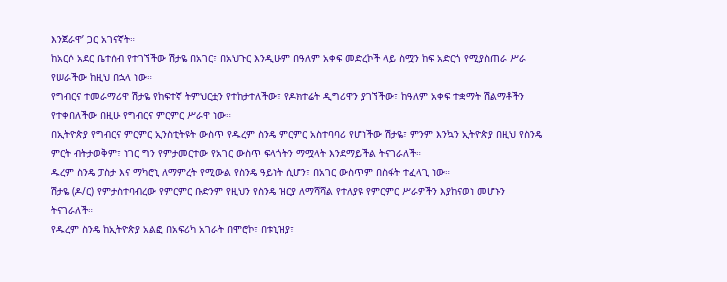እንጀራዋ’ ጋር አገናኛት።
ከአርሶ አደር ቤተሰብ የተገኘችው ሽታዬ በአገር፣ በአህጉር እንዲሁም በዓለም አቀፍ መድረኮች ላይ ስሟን ከፍ አድርጎ የሚያስጠራ ሥራ የሠራችው ከዚህ በኋላ ነው።
የግብርና ተመራማሪዋ ሽታዬ የከፍተኛ ትምህርቷን የተከታተለችው፣ የዶክተሬት ዲግሪዋን ያገኘችው፣ ከዓለም አቀፍ ተቋማት ሽልማቶችን የተቀበለችው በዚሁ የግብርና ምርምር ሥራዋ ነው።
በኢትዮጵያ የግብርና ምርምር ኢንስቲትዩት ውስጥ የዱረም ስንዴ ምርምር አስተባባሪ የሆነችው ሽታዬ፣ ምንም እንኳን ኢትዮጵያ በዚህ የስንዴ ምርት ብትታወቅም፣ ነገር ግን የምታመርተው የአገር ውስጥ ፍላጎትን ማሟላት እንደማይችል ትናገራለች።
ዱረም ስንዴ ፓስታ እና ማካሮኒ ለማምረት የሚውል የስንዴ ዓይነት ሲሆን፣ በአገር ውስጥም በስፋት ተፈላጊ ነው።
ሽታዬ (ዶ/ር) የምታስተባብረው የምርምር ቡድንም የዚህን የስንዴ ዝርያ ለማሻሻል የተለያዩ የምርምር ሥራዎችን እያከናወነ መሆኑን ትናገራለች።
የዱረም ስንዴ ከኢትዮጵያ አልፎ በአፍሪካ አገራት በሞሮኮ፣ በቱኒዝያ፣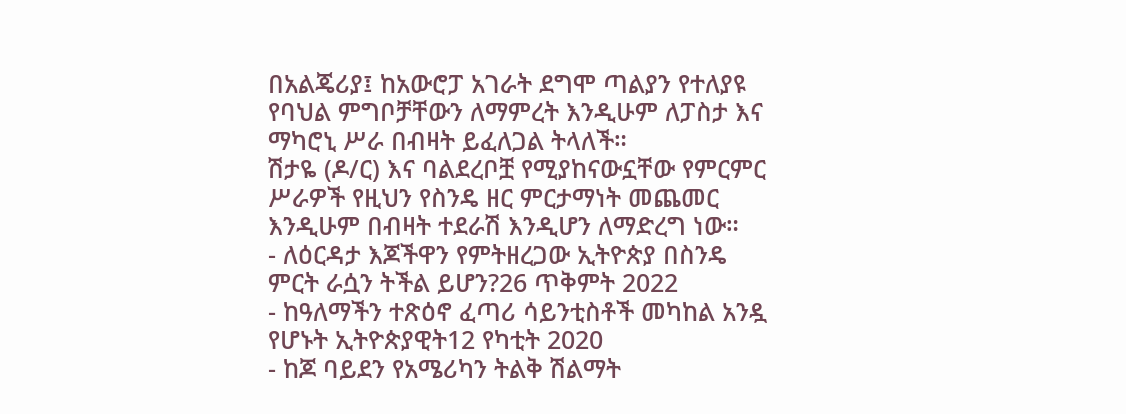በአልጄሪያ፤ ከአውሮፓ አገራት ደግሞ ጣልያን የተለያዩ የባህል ምግቦቻቸውን ለማምረት እንዲሁም ለፓስታ እና ማካሮኒ ሥራ በብዛት ይፈለጋል ትላለች።
ሽታዬ (ዶ/ር) እና ባልደረቦቿ የሚያከናውኗቸው የምርምር ሥራዎች የዚህን የስንዴ ዘር ምርታማነት መጨመር እንዲሁም በብዛት ተደራሽ እንዲሆን ለማድረግ ነው።
- ለዕርዳታ እጆችዋን የምትዘረጋው ኢትዮጵያ በስንዴ ምርት ራሷን ትችል ይሆን?26 ጥቅምት 2022
- ከዓለማችን ተጽዕኖ ፈጣሪ ሳይንቲስቶች መካከል አንዷ የሆኑት ኢትዮጵያዊት12 የካቲት 2020
- ከጆ ባይደን የአሜሪካን ትልቅ ሽልማት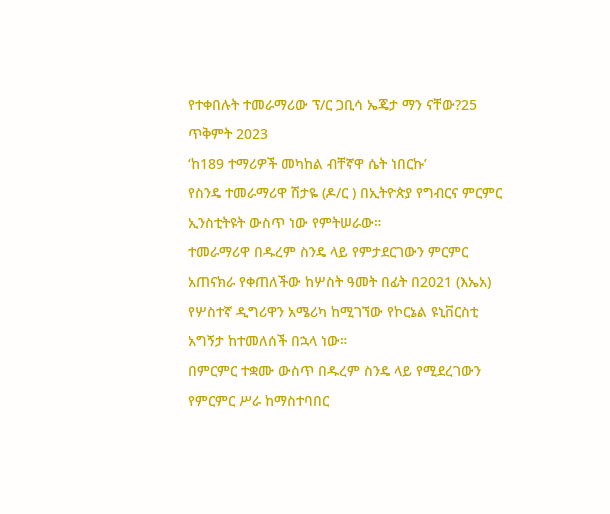የተቀበሉት ተመራማሪው ፕ/ር ጋቢሳ ኤጄታ ማን ናቸው?25 ጥቅምት 2023
‘ከ189 ተማሪዎች መካከል ብቸኛዋ ሴት ነበርኩ’
የስንዴ ተመራማሪዋ ሽታዬ (ዶ/ር ) በኢትዮጵያ የግብርና ምርምር ኢንስቲትዩት ውስጥ ነው የምትሠራው።
ተመራማሪዋ በዱረም ስንዴ ላይ የምታደርገውን ምርምር አጠናክራ የቀጠለችው ከሦስት ዓመት በፊት በ2021 (እኤአ) የሦስተኛ ዲግሪዋን አሜሪካ ከሚገኘው የኮርኔል ዩኒቨርስቲ አግኝታ ከተመለሰች በኋላ ነው።
በምርምር ተቋሙ ውስጥ በዱረም ስንዴ ላይ የሚደረገውን የምርምር ሥራ ከማስተባበር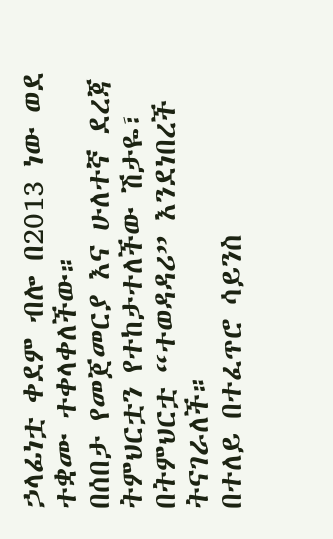ኃላፊነቷ ቀደም ብሎ በ2013 ነው ወደ ተቋሙ ተቀላቀለችው።
በሰበታ የመጀመርያ እና ሁለተኛ ደረጃ ትምህርቷን የተከታተለችው ሽታዬ፣ በትምህርቷ “ተወዳዳሪ” እንደነበረች ትናገራለች።
በተለይ በተፈጥሮ ሳይንስ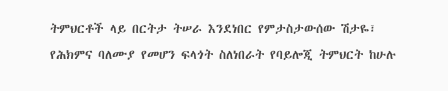ትምህርቶች ላይ በርትታ ትሠራ እንደነበር የምታስታውሰው ሽታዬ፣ የሕክምና ባለሙያ የመሆን ፍላጎት ስለነበራት የባይሎጂ ትምህርት ከሁሉ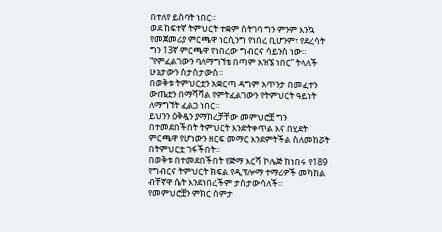በተለየ ይስባት ነበር።
ወደ ከፍተኛ ትምህርት ተቋም ስትገባ ግን ምንም እንኳ የመጀመሪያ ምርጫዋ ነርሲንግ የነበረ ቢሆንም፣ የደረሳት ግን 13ኛ ምርጫዋ የነበረው ግብርና ሳይንስ ነው።
“የምፈልገውን ባለማግኘቴ በጣም አዝኜ ነበር” ትላለች ሁኔታውን ስታስታውስ።
በወቅቱ ትምህርቷን አቋርጣ ዳግም አጥንታ በመፈተን ውጤቷን በማሻሻል የምትፈልገውን የትምህርት ዓይነት ለማግኘት ፈልጋ ነበር።
ይህንን ዕቅዷን ያማከረቻቸው መምህሮቿ ግን በተመደበችበት ትምህርት እንድትቀጥል እና በሂደት ምርጫዋ የሆነውን ዘርፍ መማር እንደምትችል ስለመከሯት በትምህርቷ ገፋችበት።
በወቅቱ በተመደበችበት የጅማ እርሻ ኮሌጅ ከነበሩ የ189 የግብርና ትምህርት ክፍል የዲፕሎማ ተማሪዎች መካከል ብቸኛዋ ሴት እንደነበረችም ታስታውሳለች።
የመምህሮቿን ምክር ሰምታ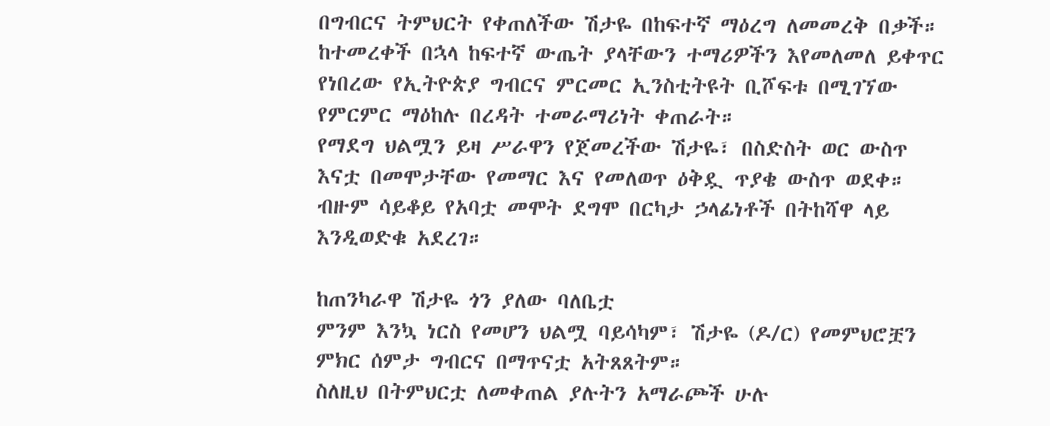በግብርና ትምህርት የቀጠለችው ሽታዬ በከፍተኛ ማዕረግ ለመመረቅ በቃች።
ከተመረቀች በኋላ ከፍተኛ ውጤት ያላቸውን ተማሪዎችን እየመለመለ ይቀጥር የነበረው የኢትዮጵያ ግብርና ምርመር ኢንስቲትዩት ቢሾፍቱ በሚገኘው የምርምር ማዕከሉ በረዳት ተመራማሪነት ቀጠራት።
የማደግ ህልሟን ይዛ ሥራዋን የጀመረችው ሽታዬ፣ በስድስት ወር ውስጥ እናቷ በመሞታቸው የመማር እና የመለወጥ ዕቅዷ ጥያቄ ውስጥ ወደቀ።
ብዙም ሳይቆይ የአባቷ መሞት ደግሞ በርካታ ኃላፊነቶች በትከሻዋ ላይ እንዲወድቁ አደረገ።

ከጠንካራዋ ሽታዬ ጎን ያለው ባለቤቷ
ምንም እንኳ ነርስ የመሆን ህልሟ ባይሳካም፣ ሽታዬ (ዶ/ር) የመምህሮቿን ምክር ሰምታ ግብርና በማጥናቷ አትጸጸትም።
ስለዚህ በትምህርቷ ለመቀጠል ያሉትን አማራጮች ሁሉ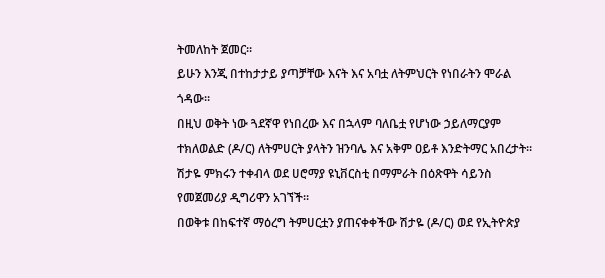ትመለከት ጀመር።
ይሁን እንጂ በተከታታይ ያጣቻቸው እናት እና አባቷ ለትምህርት የነበራትን ሞራል ጎዳው።
በዚህ ወቅት ነው ጓደኛዋ የነበረው እና በኋላም ባለቤቷ የሆነው ኃይለማርያም ተክለወልድ (ዶ/ር) ለትምሀርት ያላትን ዝንባሌ እና አቅም ዐይቶ እንድትማር አበረታት።
ሽታዬ ምክሩን ተቀብላ ወደ ሀሮማያ ዩኒቨርስቲ በማምራት በዕጽዋት ሳይንስ የመጀመሪያ ዲግሪዋን አገኘች።
በወቅቱ በከፍተኛ ማዕረግ ትምሀርቷን ያጠናቀቀችው ሽታዬ (ዶ/ር) ወደ የኢትዮጵያ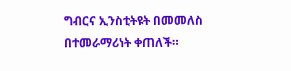ግብርና ኢንስቲትዩት በመመለስ በተመራማሪነት ቀጠለች።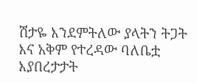ሽታዬ እንደምትለው ያላትን ትጋት እና አቅም የተረዳው ባለቤቷ እያበረታታት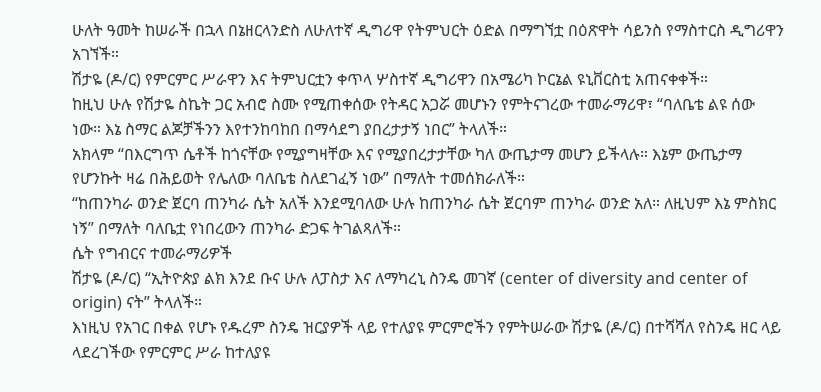ሁለት ዓመት ከሠራች በኋላ በኔዘርላንድስ ለሁለተኛ ዲግሪዋ የትምህርት ዕድል በማግኘቷ በዕጽዋት ሳይንስ የማስተርስ ዲግሪዋን አገኘች።
ሽታዬ (ዶ/ር) የምርምር ሥራዋን እና ትምህርቷን ቀጥላ ሦስተኛ ዲግሪዋን በአሜሪካ ኮርኔል ዩኒቨርስቲ አጠናቀቀች።
ከዚህ ሁሉ የሽታዬ ስኬት ጋር አብሮ ስሙ የሚጠቀሰው የትዳር አጋሯ መሆኑን የምትናገረው ተመራማሪዋ፣ “ባለቤቴ ልዩ ሰው ነው። እኔ ስማር ልጆቻችንን እየተንከባከበ በማሳደግ ያበረታታኝ ነበር” ትላለች።
አክላም “በእርግጥ ሴቶች ከጎናቸው የሚያግዛቸው እና የሚያበረታታቸው ካለ ውጤታማ መሆን ይችላሉ። እኔም ውጤታማ የሆንኩት ዛሬ በሕይወት የሌለው ባለቤቴ ስለደገፈኝ ነው” በማለት ተመሰክራለች።
“ከጠንካራ ወንድ ጀርባ ጠንካራ ሴት አለች እንደሚባለው ሁሉ ከጠንካራ ሴት ጀርባም ጠንካራ ወንድ አለ። ለዚህም እኔ ምስክር ነኝ” በማለት ባለቤቷ የነበረውን ጠንካራ ድጋፍ ትገልጻለች።
ሴት የግብርና ተመራማሪዎች
ሽታዬ (ዶ/ር) “ኢትዮጵያ ልክ እንደ ቡና ሁሉ ለፓስታ እና ለማካረኒ ስንዴ መገኛ (center of diversity and center of origin) ናት” ትላለች።
እነዚህ የአገር በቀል የሆኑ የዱረም ስንዴ ዝርያዎች ላይ የተለያዩ ምርምሮችን የምትሠራው ሽታዬ (ዶ/ር) በተሻሻለ የስንዴ ዘር ላይ ላደረገችው የምርምር ሥራ ከተለያዩ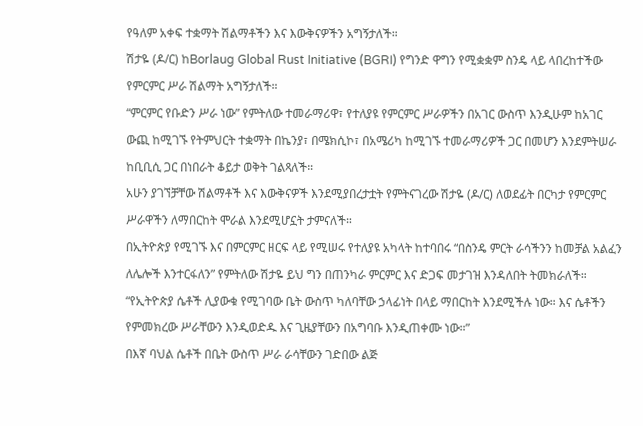የዓለም አቀፍ ተቋማት ሽልማቶችን እና እውቅናዎችን አግኝታለች።
ሽታዬ (ዶ/ር) ከBorlaug Global Rust Initiative (BGRI) የግንድ ዋግን የሚቋቋም ስንዴ ላይ ላበረከተችው የምርምር ሥራ ሽልማት አግኝታለች።
“ምርምር የቡድን ሥራ ነው” የምትለው ተመራማሪዋ፣ የተለያዩ የምርምር ሥራዎችን በአገር ውስጥ እንዲሁም ከአገር ውጪ ከሚገኙ የትምህርት ተቋማት በኬንያ፣ በሜክሲኮ፣ በአሜሪካ ከሚገኙ ተመራማሪዎች ጋር በመሆን እንደምትሠራ ከቢቢሲ ጋር በነበራት ቆይታ ወቅት ገልጻለች።
አሁን ያገኘቻቸው ሽልማቶች እና እውቅናዎች እንደሚያበረታቷት የምትናገረው ሽታዬ (ዶ/ር) ለወደፊት በርካታ የምርምር ሥራዋችን ለማበርከት ሞራል እንደሚሆኗት ታምናለች።
በኢትዮጵያ የሚገኙ እና በምርምር ዘርፍ ላይ የሚሠሩ የተለያዩ አካላት ከተባበሩ “በስንዴ ምርት ራሳችንን ከመቻል አልፈን ለሌሎች እንተርፋለን” የምትለው ሽታዬ ይህ ግን በጠንካራ ምርምር እና ድጋፍ መታገዝ እንዳለበት ትመክራለች።
“የኢትዮጵያ ሴቶች ሊያውቁ የሚገባው ቤት ውስጥ ካለባቸው ኃላፊነት በላይ ማበርከት እንደሚችሉ ነው። እና ሴቶችን የምመክረው ሥራቸውን እንዲወድዱ እና ጊዜያቸውን በአግባቡ እንዲጠቀሙ ነው።”
በእኛ ባህል ሴቶች በቤት ውስጥ ሥራ ራሳቸውን ገድበው ልጅ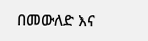በመውለድ እና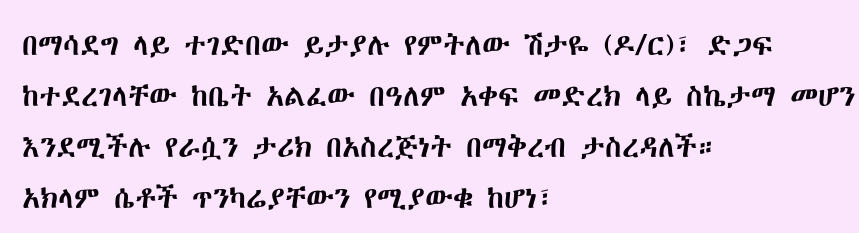በማሳደግ ላይ ተገድበው ይታያሉ የምትለው ሽታዬ (ዶ/ር)፣ ድጋፍ ከተደረገላቸው ከቤት አልፈው በዓለም አቀፍ መድረክ ላይ ስኬታማ መሆን እንደሚችሉ የራሷን ታሪክ በአስረጅነት በማቅረብ ታስረዳለች።
አክላም ሴቶች ጥንካሬያቸውን የሚያውቁ ከሆነ፣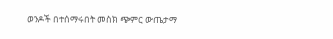ወንዶች በተሰማሩበት መስክ ጭምር ውጤታማ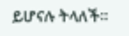ይሆናሉ ትላለች።